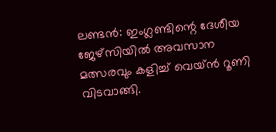ലണ്ടൻ: ഇംഗ്ലണ്ടിന്റെ ദേശീയ ജേഴ്സിയിൽ അവസാന മത്സരവും കളിച്ച് വെയ്ൻ റൂണി വിടവാങ്ങി.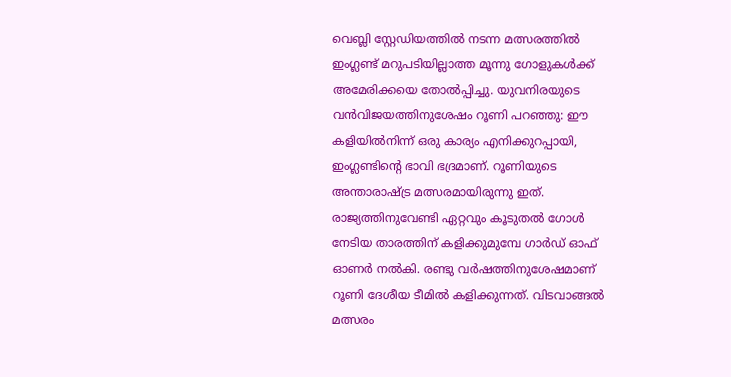വെബ്ലി സ്റ്റേഡിയത്തിൽ നടന്ന മത്സരത്തിൽ ഇംഗ്ലണ്ട് മറുപടിയില്ലാത്ത മൂന്നു ഗോളുകൾക്ക് അമേരിക്കയെ തോൽപ്പിച്ചു. യുവനിരയുടെ വൻവിജയത്തിനുശേഷം റൂണി പറഞ്ഞു: ഈ കളിയിൽനിന്ന് ഒരു കാര്യം എനിക്കുറപ്പായി, ഇംഗ്ലണ്ടിന്റെ ഭാവി ഭദ്രമാണ്. റൂണിയുടെ അന്താരാഷ്ട്ര മത്സരമായിരുന്നു ഇത്. രാജ്യത്തിനുവേണ്ടി ഏറ്റവും കൂടുതൽ ഗോൾ നേടിയ താരത്തിന് കളിക്കുമുമ്പേ ഗാർഡ് ഓഫ് ഓണർ നൽകി. രണ്ടു വർഷത്തിനുശേഷമാണ് റൂണി ദേശീയ ടീമിൽ കളിക്കുന്നത്. വിടവാങ്ങൽ മത്സരം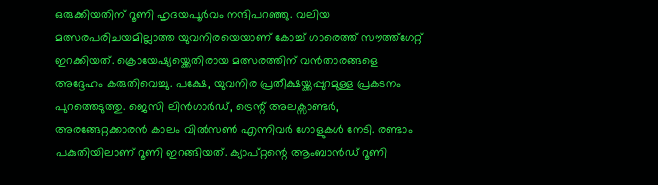ഒരുക്കിയതിന് റൂണി ഹൃദയപൂർവം നന്ദിപറഞ്ഞു. വലിയ മത്സരപരിചയമില്ലാത്ത യുവനിരയെയാണ് കോച്ച് ഗാരെത്ത് സൗത്ത്ഗേറ്റ് ഇറക്കിയത്. ക്രൊയേഷ്യയ്ക്കെതിരായ മത്സരത്തിന് വൻതാരങ്ങളെ അദ്ദേഹം കരുതിവെച്ചു. പക്ഷേ, യുവനിര പ്രതീക്ഷയ്ക്കപ്പുറമുള്ള പ്രകടനം പുറത്തെടുത്തു. ജെസി ലിൻഗാർഡ്, ട്രെന്റ് അലക്സാണ്ടർ, അരങ്ങേറ്റക്കാരൻ കാലം വിൽസൺ എന്നിവർ ഗോളുകൾ നേടി. രണ്ടാം പകുതിയിലാണ് റൂണി ഇറങ്ങിയത്. ക്യാപ്റ്റന്റെ ആംബാൻഡ് റൂണി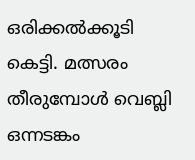ഒരിക്കൽക്കൂടി കെട്ടി. മത്സരം തീരുമ്പോൾ വെബ്ലി ഒന്നടങ്കം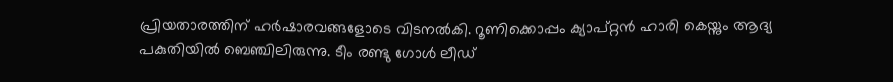പ്രിയതാരത്തിന് ഹർഷാരവങ്ങളോടെ വിടനൽകി. റൂണിക്കൊപ്പം ക്യാപ്റ്റൻ ഹാരി കെയ്നും ആദ്യ പകുതിയിൽ ബെഞ്ചിലിരുന്നു. ടീം രണ്ടു ഗോൾ ലീഡ്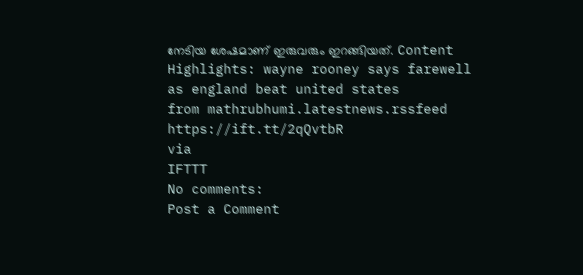നേടിയ ശേഷമാണ് ഇരുവരും ഇറങ്ങിയത്. Content Highlights: wayne rooney says farewell as england beat united states
from mathrubhumi.latestnews.rssfeed https://ift.tt/2qQvtbR
via
IFTTT
No comments:
Post a Comment